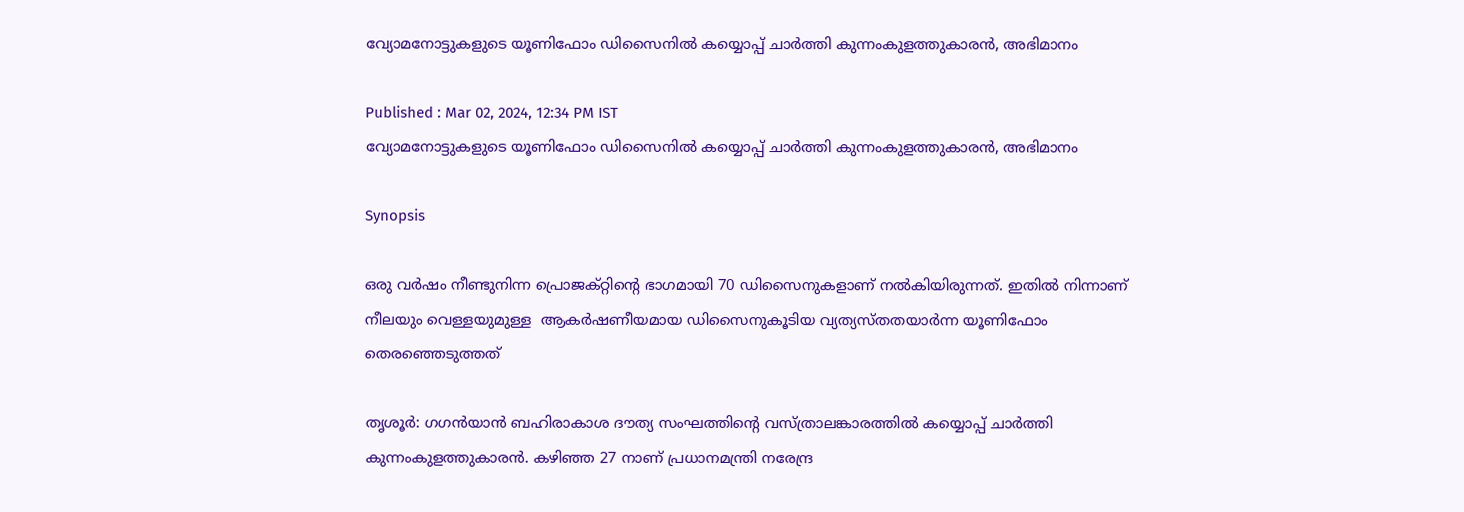വ്യോമനോട്ടുകളുടെ യൂണിഫോം ഡിസൈനിൽ കയ്യൊപ്പ് ചാർത്തി കുന്നംകുളത്തുകാരന്‍, അഭിമാനം

Published : Mar 02, 2024, 12:34 PM IST
വ്യോമനോട്ടുകളുടെ യൂണിഫോം ഡിസൈനിൽ കയ്യൊപ്പ് ചാർത്തി കുന്നംകുളത്തുകാരന്‍, അഭിമാനം

Synopsis

ഒരു വർഷം നീണ്ടുനിന്ന പ്രൊജക്റ്റിൻ്റെ ഭാഗമായി 70 ഡിസൈനുകളാണ് നൽകിയിരുന്നത്. ഇതിൽ നിന്നാണ് നീലയും വെള്ളയുമുള്ള  ആകർഷണീയമായ ഡിസൈനുകൂടിയ വ്യത്യസ്തതയാർന്ന യൂണിഫോം തെരഞ്ഞെടുത്തത്

തൃശൂർ: ഗഗൻയാൻ ബഹിരാകാശ ദൗത്യ സംഘത്തിന്റെ വസ്ത്രാലങ്കാരത്തിൽ കയ്യൊപ്പ് ചാർത്തി കുന്നംകുളത്തുകാരന്‍. കഴിഞ്ഞ 27 നാണ് പ്രധാനമന്ത്രി നരേന്ദ്ര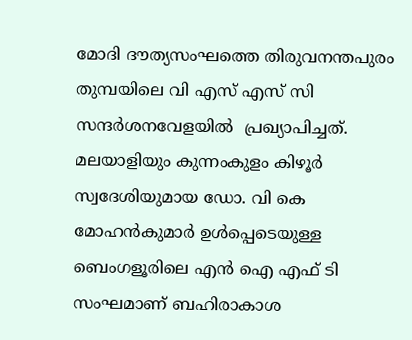മോദി ദൗത്യസംഘത്തെ തിരുവനന്തപുരം തുമ്പയിലെ വി എസ് എസ് സി സന്ദർശനവേളയിൽ  പ്രഖ്യാപിച്ചത്. മലയാളിയും കുന്നംകുളം കിഴൂർ സ്വദേശിയുമായ ഡോ. വി കെ മോഹൻകുമാർ ഉൾപ്പെടെയുള്ള ബെംഗളൂരിലെ എൻ ഐ എഫ് ടി സംഘമാണ് ബഹിരാകാശ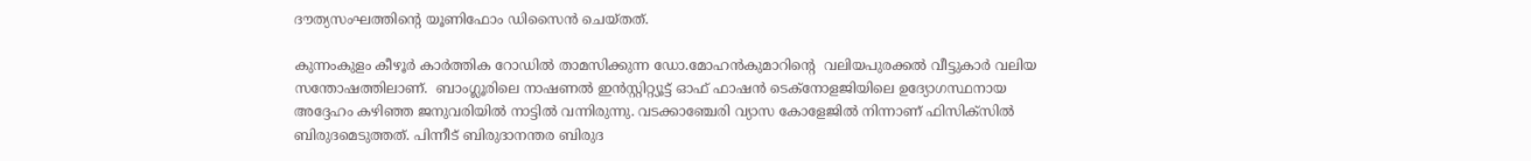ദൗത്യസംഘത്തിൻ്റെ യൂണിഫോം ഡിസൈൻ ചെയ്തത്.

കുന്നംകുളം കീഴൂർ കാർത്തിക റോഡിൽ താമസിക്കുന്ന ഡോ.മോഹൻകുമാറിൻ്റെ  വലിയപുരക്കൽ വീട്ടുകാർ വലിയ സന്തോഷത്തിലാണ്.  ബാംഗ്ലൂരിലെ നാഷണൽ ഇൻസ്റ്റിറ്റ്യൂട്ട് ഓഫ് ഫാഷൻ ടെക്നോളജിയിലെ ഉദ്യോഗസ്ഥനായ അദ്ദേഹം കഴിഞ്ഞ ജനുവരിയിൽ നാട്ടിൽ വന്നിരുന്നു. വടക്കാഞ്ചേരി വ്യാസ കോളേജിൽ നിന്നാണ് ഫിസിക്സിൽ ബിരുദമെടുത്തത്. പിന്നീട് ബിരുദാനന്തര ബിരുദ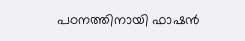പഠനത്തിനായി ഫാഷൻ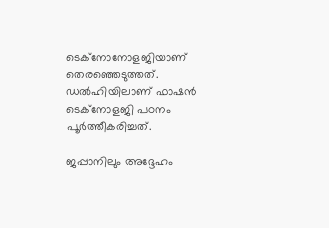ടെക്നോനോളജിയാണ് തെരഞ്ഞെടുത്തത്. ഡൽഹിയിലാണ് ഫാഷൻ ടെക്നോളജി പഠനം പൂർത്തീകരിച്ചത്.

ജപ്പാനിലും അദ്ദേഹം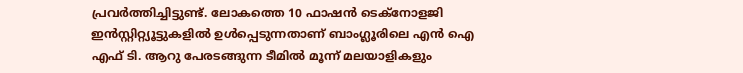പ്രവർത്തിച്ചിട്ടുണ്ട്. ലോകത്തെ 10 ഫാഷൻ ടെക്നോളജി ഇൻസ്റ്റിറ്റ്യൂട്ടുകളിൽ ഉൾപ്പെടുന്നതാണ് ബാംഗ്ലൂരിലെ എൻ ഐ എഫ് ടി. ആറു പേരടങ്ങുന്ന ടീമിൽ മൂന്ന് മലയാളികളും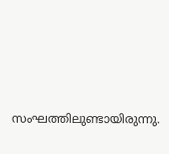സംഘത്തിലുണ്ടായിരുന്നു.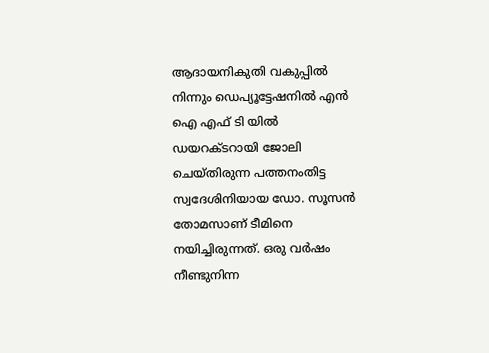ആദായനികുതി വകുപ്പിൽ നിന്നും ഡെപ്യൂട്ടേഷനിൽ എൻ ഐ എഫ് ടി യിൽ ഡയറക്ടറായി ജോലി ചെയ്തിരുന്ന പത്തനംതിട്ട സ്വദേശിനിയായ ഡോ. സൂസൻ തോമസാണ് ടീമിനെ നയിച്ചിരുന്നത്. ഒരു വർഷം നീണ്ടുനിന്ന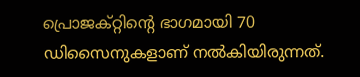പ്രൊജക്റ്റിൻ്റെ ഭാഗമായി 70 ഡിസൈനുകളാണ് നൽകിയിരുന്നത്.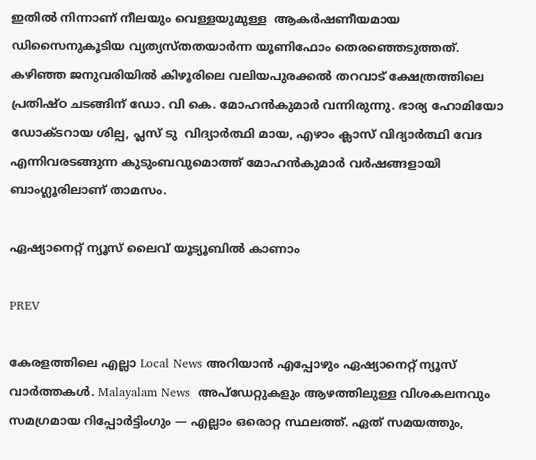ഇതിൽ നിന്നാണ് നീലയും വെള്ളയുമുള്ള  ആകർഷണീയമായ ഡിസൈനുകൂടിയ വ്യത്യസ്തതയാർന്ന യൂണിഫോം തെരഞ്ഞെടുത്തത്. കഴിഞ്ഞ ജനുവരിയിൽ കിഴൂരിലെ വലിയപുരക്കൽ തറവാട് ക്ഷേത്രത്തിലെ പ്രതിഷ്ഠ ചടങ്ങിന് ഡോ. വി കെ. മോഹൻകുമാർ വന്നിരുന്നു. ഭാര്യ ഹോമിയോ ഡോക്ടറായ ശില്പ, പ്ലസ് ടു  വിദ്യാർത്ഥി മായ, എഴാം ക്ലാസ് വിദ്യാർത്ഥി വേദ എന്നിവരടങ്ങുന്ന കുടുംബവുമൊത്ത് മോഹൻകുമാർ വർഷങ്ങളായി ബാംഗ്ലൂരിലാണ് താമസം.

ഏഷ്യാനെറ്റ് ന്യൂസ് ലൈവ് യൂട്യൂബിൽ കാണാം

PREV

കേരളത്തിലെ എല്ലാ Local News അറിയാൻ എപ്പോഴും ഏഷ്യാനെറ്റ് ന്യൂസ് വാർത്തകൾ. Malayalam News  അപ്‌ഡേറ്റുകളും ആഴത്തിലുള്ള വിശകലനവും സമഗ്രമായ റിപ്പോർട്ടിംഗും — എല്ലാം ഒരൊറ്റ സ്ഥലത്ത്. ഏത് സമയത്തും,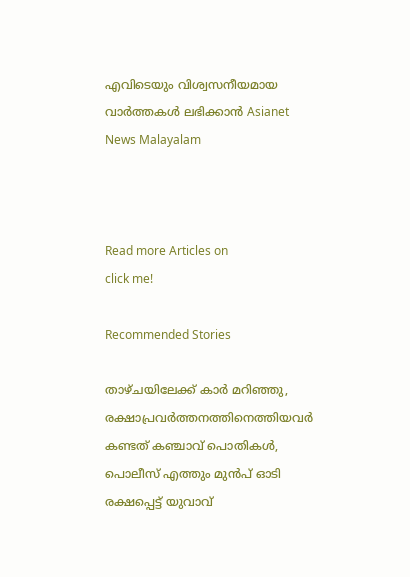എവിടെയും വിശ്വസനീയമായ വാർത്തകൾ ലഭിക്കാൻ Asianet News Malayalam



Read more Articles on
click me!

Recommended Stories

താഴ്ചയിലേക്ക് കാർ മറിഞ്ഞു, രക്ഷാപ്രവർത്തനത്തിനെത്തിയവർ കണ്ടത് കഞ്ചാവ് പൊതികൾ, പൊലീസ് എത്തും മുൻപ് ഓടി രക്ഷപ്പെട്ട് യുവാവ്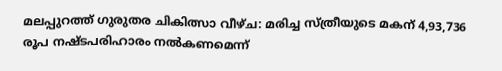മലപ്പുറത്ത് ഗുരുതര ചികിത്സാ വീഴ്ച: മരിച്ച സ്ത്രീയുടെ മകന് 4,93,736 രൂപ നഷ്ടപരിഹാരം നല്‍കണമെന്ന്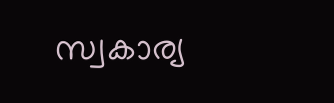സ്വകാര്യ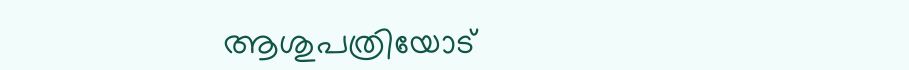ആശുപത്രിയോട്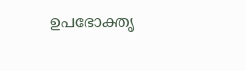ഉപഭോക്തൃ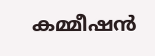കമ്മീഷന്‍